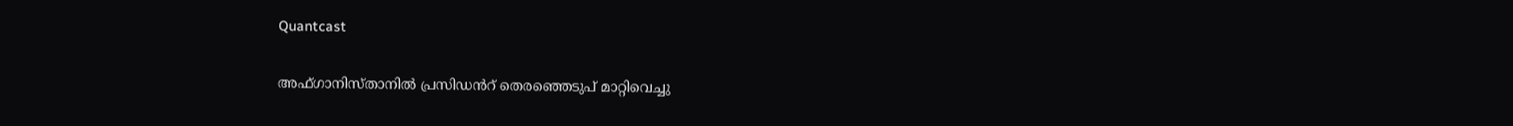Quantcast

അഫ്ഗാനിസ്താനില്‍ പ്രസിഡൻറ് തെരഞ്ഞെടുപ് മാറ്റിവെച്ചു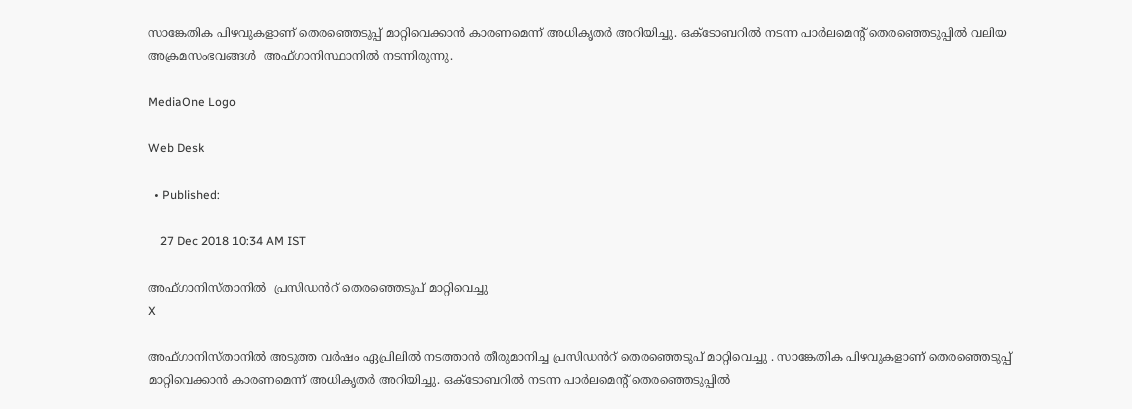സാങ്കേതിക പിഴവുകളാണ് തെരഞ്ഞെടുപ്പ് മാറ്റിവെക്കാൻ കാരണമെന്ന് അധികൃതർ അറിയിച്ചു. ഒക്ടോബറില്‍ നടന്ന പാര്‍ലമെന്റ് തെര‍ഞ്ഞെടുപ്പില്‍ വലിയ അക്രമസംഭവങ്ങള്‍  അഫ്ഗാനിസ്ഥാനില്‍ നടന്നിരുന്നു.

MediaOne Logo

Web Desk

  • Published:

    27 Dec 2018 10:34 AM IST

അഫ്ഗാനിസ്താനില്‍  പ്രസിഡൻറ് തെരഞ്ഞെടുപ് മാറ്റിവെച്ചു
X

അഫ്ഗാനിസ്താനില്‍ അടുത്ത വർഷം ഏപ്രിലില്‍ നടത്താൻ തീരുമാനിച്ച പ്രസിഡൻറ് തെരഞ്ഞെടുപ് മാറ്റിവെച്ചു . സാങ്കേതിക പിഴവുകളാണ് തെരഞ്ഞെടുപ്പ് മാറ്റിവെക്കാൻ കാരണമെന്ന് അധികൃതർ അറിയിച്ചു. ഒക്ടോബറില്‍ നടന്ന പാര്‍ലമെന്റ് തെര‍ഞ്ഞെടുപ്പില്‍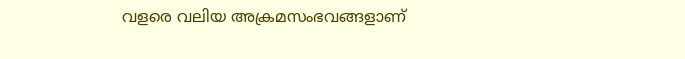വളരെ വലിയ അക്രമസംഭവങ്ങളാണ്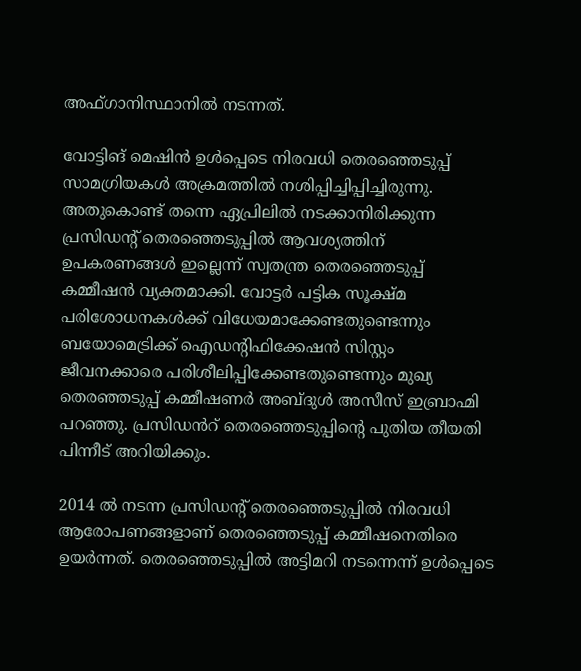അഫ്ഗാനിസ്ഥാനില്‍ നടന്നത്.

വോട്ടിങ് മെഷിന്‍ ഉൾപ്പെടെ നിരവധി തെരഞ്ഞെടുപ്പ് സാമഗ്രിയകൾ അക്രമത്തില്‍ നശിപ്പിച്ചിപ്പിച്ചിരുന്നു. അതുകൊണ്ട് തന്നെ ഏപ്രിലില്‍ നടക്കാനിരിക്കുന്ന പ്രസിഡന്‍റ് തെരഞ്ഞെടുപ്പില്‍ ആവശ്യത്തിന് ഉപകരണങ്ങൾ ഇല്ലെന്ന് സ്വതന്ത്ര തെരഞ്ഞെടുപ്പ് കമ്മീഷൻ വ്യക്തമാക്കി. വോട്ടർ പട്ടിക സൂക്ഷ്മ പരിശോധനകൾക്ക് വിധേയമാക്കേണ്ടതുണ്ടെന്നും ബയോമെട്രിക്ക് ഐഡന്റിഫിക്കേഷൻ സിസ്റ്റം ജീവനക്കാരെ പരിശീലിപ്പിക്കേണ്ടതുണ്ടെന്നും മുഖ്യ തെര‍ഞ്ഞടുപ്പ് കമ്മീഷണർ അബ്ദുൾ അസീസ് ഇബ്രാഹ്മി പറഞ്ഞു. പ്രസിഡൻറ് തെരഞ്ഞെടുപ്പിന്‍റെ പുതിയ തീയതി പിന്നീട് അറിയിക്കും.

2014 ല്‍ നടന്ന പ്രസിഡന്‍റ് തെരഞ്ഞെടുപ്പില്‍ നിരവധി ആരോപണങ്ങളാണ് തെര‍ഞ്ഞെടുപ്പ് കമ്മീഷനെതിരെ ഉയർന്നത്. തെരഞ്ഞെടുപ്പില്‍ അട്ടിമറി നടന്നെന്ന് ഉൾപ്പെടെ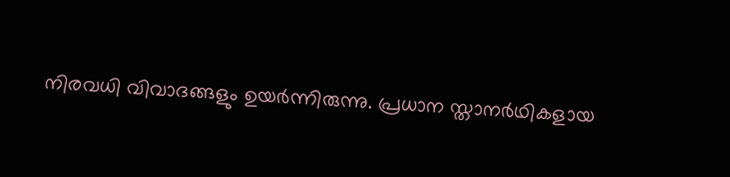നിരവധി വിവാദങ്ങളും ഉയര്‍ന്നിരുന്നു. പ്രധാന സ്താനർഥികളായ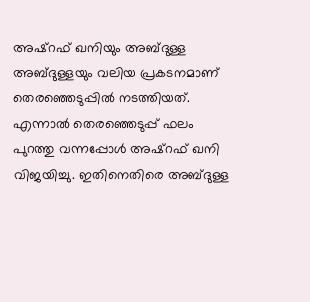അഷ്റഫ് ഖനിയും അബ്ദുള്ള അബ്ദുള്ളയും വലിയ പ്രകടനമാണ് തെരഞ്ഞെടുപ്പില്‍ നടത്തിയത്. എന്നാൽ തെരഞ്ഞെടുപ്പ് ഫലം പുറത്തു വന്നപ്പോൾ അഷ്റഫ് ഖനി വിജയിച്ചു. ഇതിനെതിരെ അബ്ദുള്ള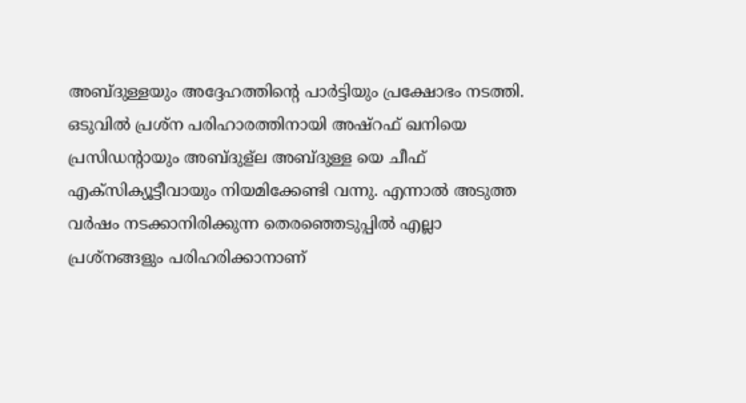അബ്ദുള്ളയും അദ്ദേഹത്തിന്‍റെ പാർട്ടിയും പ്രക്ഷോഭം നടത്തി. ഒടുവില്‍ പ്രശ്ന പരിഹാരത്തിനായി അഷ്റഫ് ഖനിയെ പ്രസിഡന്‍റായും അബ്ദുള്ല അബ്ദുള്ള യെ ചീഫ് എക്സിക്യൂട്ടീവായും നിയമിക്കേണ്ടി വന്നു. എന്നാല്‍ അടുത്ത വർഷം നടക്കാനിരിക്കുന്ന തെരഞ്ഞെടുപ്പില്‍ എല്ലാ പ്രശ്നങ്ങളും പരിഹരിക്കാനാണ്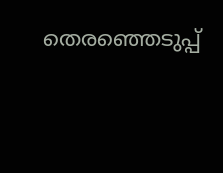തെരഞ്ഞെടുപ്പ്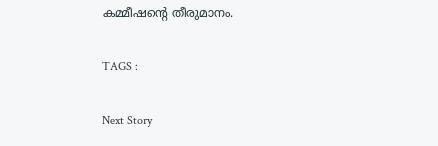കമ്മീഷന്‍റെ തീരുമാനം.

TAGS :

Next Story